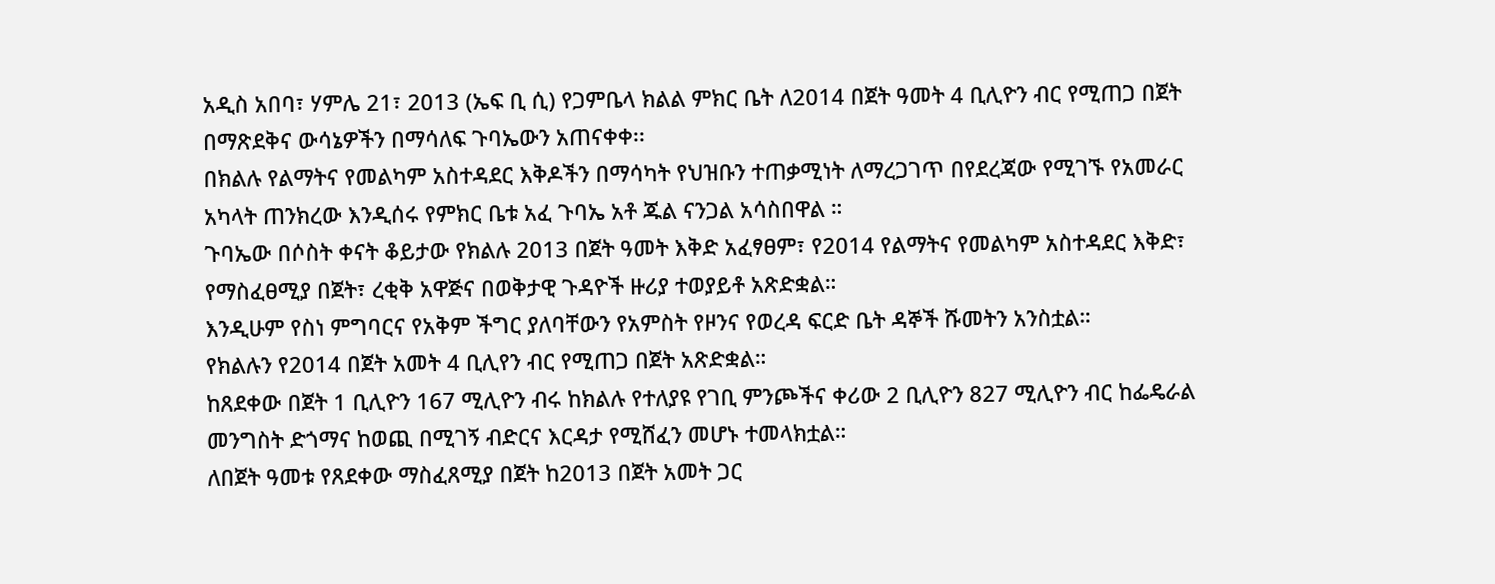አዲስ አበባ፣ ሃምሌ 21፣ 2013 (ኤፍ ቢ ሲ) የጋምቤላ ክልል ምክር ቤት ለ2014 በጀት ዓመት 4 ቢሊዮን ብር የሚጠጋ በጀት በማጽደቅና ውሳኔዎችን በማሳለፍ ጉባኤውን አጠናቀቀ፡፡
በክልሉ የልማትና የመልካም አስተዳደር እቅዶችን በማሳካት የህዝቡን ተጠቃሚነት ለማረጋገጥ በየደረጃው የሚገኙ የአመራር አካላት ጠንክረው እንዲሰሩ የምክር ቤቱ አፈ ጉባኤ አቶ ጁል ናንጋል አሳስበዋል ።
ጉባኤው በሶስት ቀናት ቆይታው የክልሉ 2013 በጀት ዓመት እቅድ አፈፃፀም፣ የ2014 የልማትና የመልካም አስተዳደር እቅድ፣ የማስፈፀሚያ በጀት፣ ረቂቅ አዋጅና በወቅታዊ ጉዳዮች ዙሪያ ተወያይቶ አጽድቋል።
እንዲሁም የስነ ምግባርና የአቅም ችግር ያለባቸውን የአምስት የዞንና የወረዳ ፍርድ ቤት ዳኞች ሹመትን አንስቷል።
የክልሉን የ2014 በጀት አመት 4 ቢሊየን ብር የሚጠጋ በጀት አጽድቋል።
ከጸደቀው በጀት 1 ቢሊዮን 167 ሚሊዮን ብሩ ከክልሉ የተለያዩ የገቢ ምንጮችና ቀሪው 2 ቢሊዮን 827 ሚሊዮን ብር ከፌዴራል መንግስት ድጎማና ከወጪ በሚገኝ ብድርና እርዳታ የሚሸፈን መሆኑ ተመላክቷል።
ለበጀት ዓመቱ የጸደቀው ማስፈጸሚያ በጀት ከ2013 በጀት አመት ጋር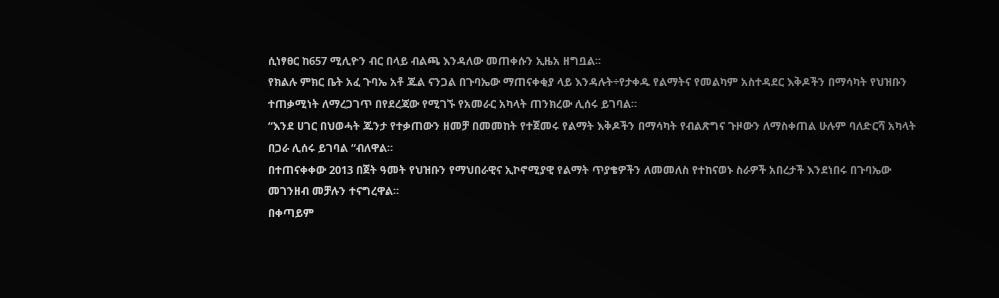ሲነፃፀር ከ657 ሚሊዮን ብር በላይ ብልጫ እንዳለው መጠቀሱን ኢዜአ ዘግቧል፡፡
የክልሉ ምክር ቤት አፈ ጉባኤ አቶ ጁል ናንጋል በጉባኤው ማጠናቀቂያ ላይ እንዳሉት÷የታቀዱ የልማትና የመልካም አስተዳደር እቅዶችን በማሳካት የህዝቡን ተጠቃሚነት ለማረጋገጥ በየደረጃው የሚገኙ የአመራር አካላት ጠንክረው ሊሰሩ ይገባል።
“እንደ ሀገር በህወሓት ጁንታ የተቃጠውን ዘመቻ በመመከት የተጀመሩ የልማት እቅዶችን በማሳካት የብልጽግና ጉዞውን ለማስቀጠል ሁሉም ባለድርሻ አካላት በጋራ ሊሰሩ ይገባል “ብለዋል።
በተጠናቀቀው 2013 በጀት ዓመት የህዝቡን የማህበራዊና ኢኮኖሚያዊ የልማት ጥያቄዎችን ለመመለስ የተከናወኑ ስራዎች አበረታች እንደነበሩ በጉባኤው መገንዘብ መቻሉን ተናግረዋል።
በቀጣይም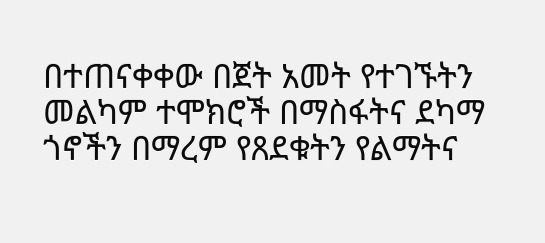በተጠናቀቀው በጀት አመት የተገኙትን መልካም ተሞክሮች በማስፋትና ደካማ ጎኖችን በማረም የጸደቁትን የልማትና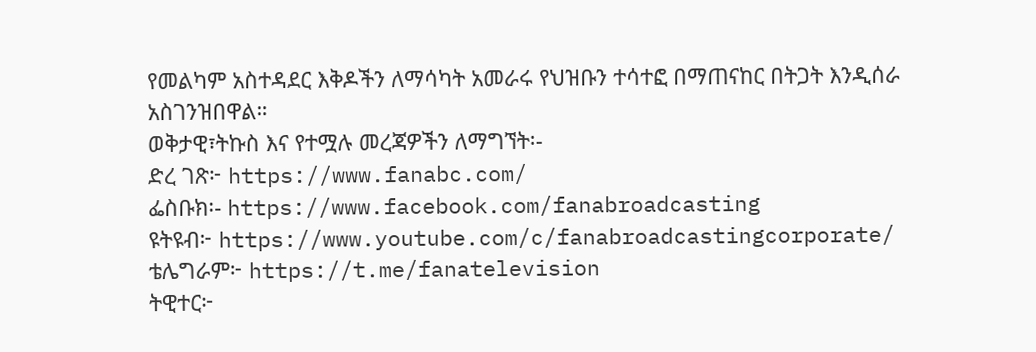የመልካም አስተዳደር እቅዶችን ለማሳካት አመራሩ የህዝቡን ተሳተፎ በማጠናከር በትጋት እንዲሰራ አስገንዝበዋል።
ወቅታዊ፣ትኩስ እና የተሟሉ መረጃዎችን ለማግኘት፡-
ድረ ገጽ፦ https://www.fanabc.com/
ፌስቡክ፡- https://www.facebook.com/fanabroadcasting
ዩትዩብ፦ https://www.youtube.com/c/fanabroadcastingcorporate/
ቴሌግራም፦ https://t.me/fanatelevision
ትዊተር፦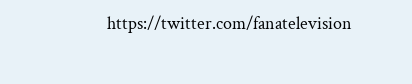https://twitter.com/fanatelevision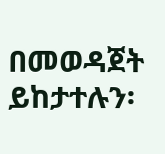በመወዳጀት ይከታተሉን፡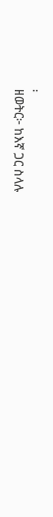፡
ዘወትር፦ ከእኛ ጋር ስላሉ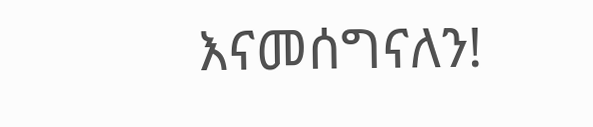እናመሰግናለን!